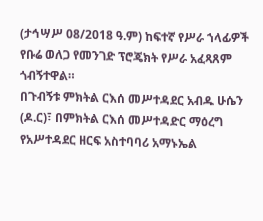(ታኅሣሥ 08/2018 ዓ.ም) ከፍተኛ የሥራ ኀላፊዎች የቡሬ ወለጋ የመንገድ ፕሮጄክት የሥራ አፈጻጸም ጎብኝተዋል።
በጉብኝቱ ምክትል ርእሰ መሥተዳደር አብዱ ሁሴን (ዶ.ር)፣ በምክትል ርእሰ መሥተዳድር ማዕረግ የአሥተዳደር ዘርፍ አስተባባሪ አማኑኤል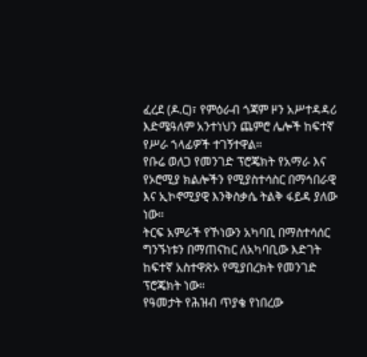ፈረደ (ዶ.ር)፣ የምዕራብ ጎጃም ዞን አሥተዳዳሪ እድሜዓለም አንተነህን ጨምሮ ሌሎች ከፍተኛ የሥራ ኀላፊዎች ተገኝተዋል።
የቡሬ ወለጋ የመንገድ ፕሮጄክት የአማራ እና የኦሮሚያ ክልሎችን የሚያስተሳስር በማኅበራዊ እና ኢኮኖሚያዊ እንቅስቃሴ ትልቅ ፋይዳ ያለው ነው።
ትርፍ አምራች የኾነውን አካባቢ በማስተሳሰር ግንኙነቱን በማጠናከር ለአካባቢው እድገት ከፍተኛ አስተዋጽኦ የሚያበረክት የመንገድ ፕሮጄክት ነው።
የዓመታት የሕዝብ ጥያቄ የነበረው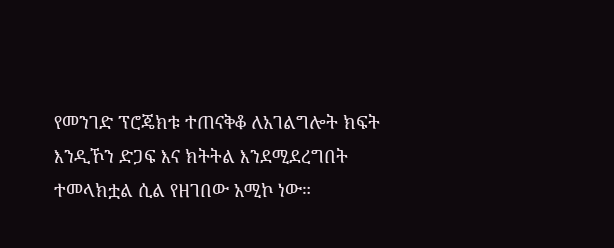የመንገድ ፕሮጄክቱ ተጠናቅቆ ለአገልግሎት ክፍት እንዲኾን ድጋፍ እና ክትትል እንደሚደረግበት ተመላክቷል ሲል የዘገበው አሚኮ ነው።